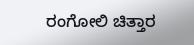ರಂಗೋಲಿ ಚಿತ್ತಾರ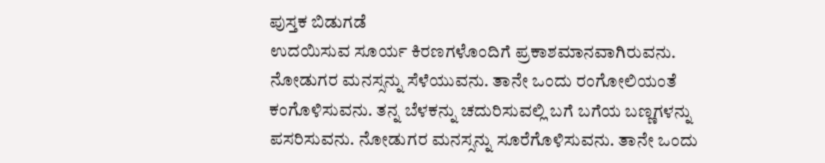ಪುಸ್ತಕ ಬಿಡುಗಡೆ
ಉದಯಿಸುವ ಸೂರ್ಯ ಕಿರಣಗಳೊಂದಿಗೆ ಪ್ರಕಾಶಮಾನವಾಗಿರುವನು. ನೋಡುಗರ ಮನಸ್ಸನ್ನು ಸೆಳೆಯುವನು. ತಾನೇ ಒಂದು ರಂಗೋಲಿಯಂತೆ ಕಂಗೊಳಿಸುವನು. ತನ್ನ ಬೆಳಕನ್ನು ಚದುರಿಸುವಲ್ಲಿ ಬಗೆ ಬಗೆಯ ಬಣ್ಣಗಳನ್ನು ಪಸರಿಸುವನು. ನೋಡುಗರ ಮನಸ್ಸನ್ನು ಸೂರೆಗೊಳಿಸುವನು. ತಾನೇ ಒಂದು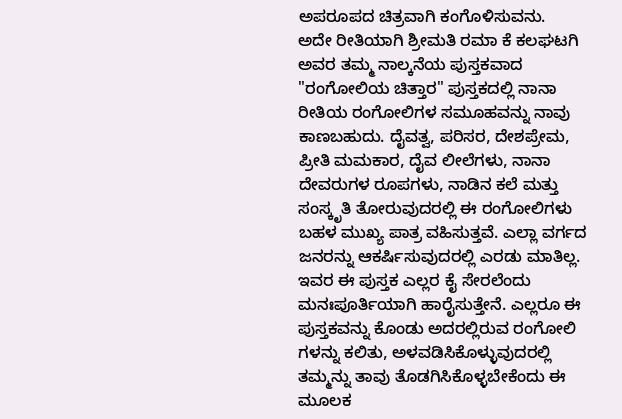ಅಪರೂಪದ ಚಿತ್ರವಾಗಿ ಕಂಗೊಳಿಸುವನು.
ಅದೇ ರೀತಿಯಾಗಿ ಶ್ರೀಮತಿ ರಮಾ ಕೆ ಕಲಘಟಗಿ ಅವರ ತಮ್ಮ ನಾಲ್ಕನೆಯ ಪುಸ್ತಕವಾದ "ರಂಗೋಲಿಯ ಚಿತ್ತಾರ" ಪುಸ್ತಕದಲ್ಲಿ ನಾನಾ ರೀತಿಯ ರಂಗೋಲಿಗಳ ಸಮೂಹವನ್ನು ನಾವು ಕಾಣಬಹುದು. ದೈವತ್ವ, ಪರಿಸರ, ದೇಶಪ್ರೇಮ, ಪ್ರೀತಿ ಮಮಕಾರ, ದೈವ ಲೀಲೆಗಳು, ನಾನಾ ದೇವರುಗಳ ರೂಪಗಳು, ನಾಡಿನ ಕಲೆ ಮತ್ತು ಸಂಸ್ಕೃತಿ ತೋರುವುದರಲ್ಲಿ ಈ ರಂಗೋಲಿಗಳು ಬಹಳ ಮುಖ್ಯ ಪಾತ್ರ ವಹಿಸುತ್ತವೆ. ಎಲ್ಲಾ ವರ್ಗದ ಜನರನ್ನು ಆಕರ್ಷಿಸುವುದರಲ್ಲಿ ಎರಡು ಮಾತಿಲ್ಲ. ಇವರ ಈ ಪುಸ್ತಕ ಎಲ್ಲರ ಕೈ ಸೇರಲೆಂದು ಮನಃಪೂರ್ತಿಯಾಗಿ ಹಾರೈಸುತ್ತೇನೆ. ಎಲ್ಲರೂ ಈ ಪುಸ್ತಕವನ್ನು ಕೊಂಡು ಅದರಲ್ಲಿರುವ ರಂಗೋಲಿ ಗಳನ್ನು ಕಲಿತು, ಅಳವಡಿಸಿಕೊಳ್ಳುವುದರಲ್ಲಿ ತಮ್ಮನ್ನು ತಾವು ತೊಡಗಿಸಿಕೊಳ್ಳಬೇಕೆಂದು ಈ ಮೂಲಕ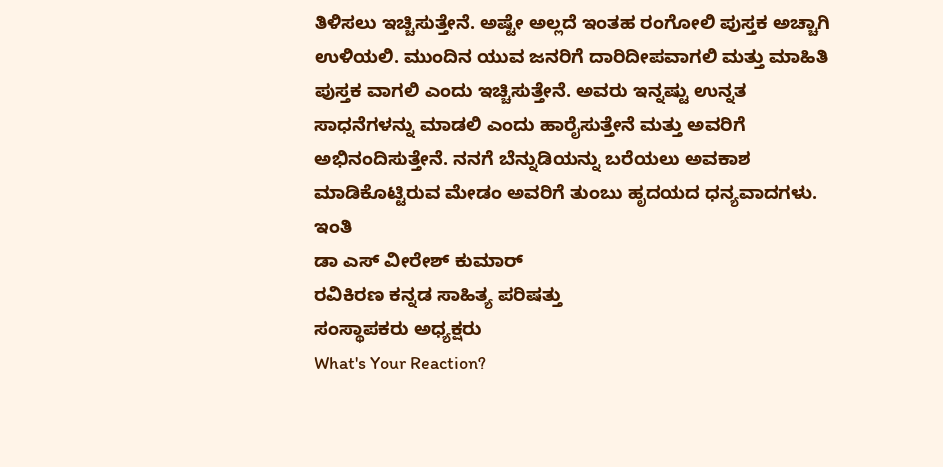ತಿಳಿಸಲು ಇಚ್ಚಿಸುತ್ತೇನೆ. ಅಷ್ಟೇ ಅಲ್ಲದೆ ಇಂತಹ ರಂಗೋಲಿ ಪುಸ್ತಕ ಅಚ್ಚಾಗಿ ಉಳಿಯಲಿ. ಮುಂದಿನ ಯುವ ಜನರಿಗೆ ದಾರಿದೀಪವಾಗಲಿ ಮತ್ತು ಮಾಹಿತಿ ಪುಸ್ತಕ ವಾಗಲಿ ಎಂದು ಇಚ್ಚಿಸುತ್ತೇನೆ. ಅವರು ಇನ್ನಷ್ಟು ಉನ್ನತ ಸಾಧನೆಗಳನ್ನು ಮಾಡಲಿ ಎಂದು ಹಾರೈಸುತ್ತೇನೆ ಮತ್ತು ಅವರಿಗೆ ಅಭಿನಂದಿಸುತ್ತೇನೆ. ನನಗೆ ಬೆನ್ನುಡಿಯನ್ನು ಬರೆಯಲು ಅವಕಾಶ ಮಾಡಿಕೊಟ್ಟಿರುವ ಮೇಡಂ ಅವರಿಗೆ ತುಂಬು ಹೃದಯದ ಧನ್ಯವಾದಗಳು.
ಇಂತಿ
ಡಾ ಎಸ್ ವೀರೇಶ್ ಕುಮಾರ್
ರವಿಕಿರಣ ಕನ್ನಡ ಸಾಹಿತ್ಯ ಪರಿಷತ್ತು
ಸಂಸ್ಥಾಪಕರು ಅಧ್ಯಕ್ಷರು
What's Your Reaction?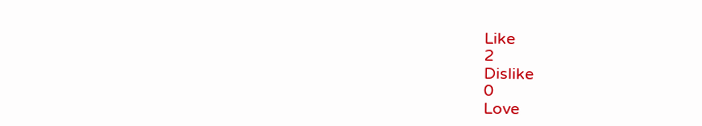Like
2
Dislike
0
Love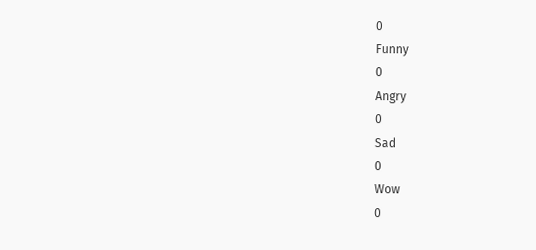0
Funny
0
Angry
0
Sad
0
Wow
0